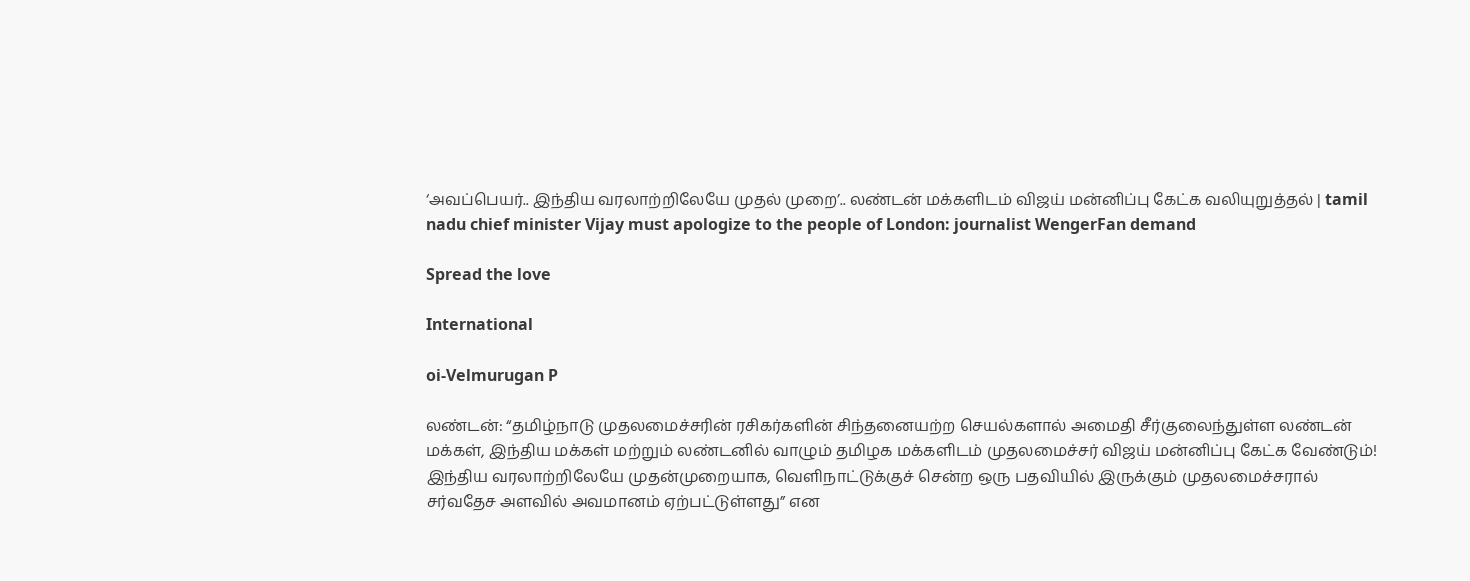‘அவப்பெயர்.. இந்திய வரலாற்றிலேயே முதல் முறை’.. லண்டன் மக்களிடம் விஜய் மன்னிப்பு கேட்க வலியுறுத்தல் | tamil nadu chief minister Vijay must apologize to the people of London: journalist WengerFan demand

Spread the love

International

oi-Velmurugan P

லண்டன்: “தமிழ்நாடு முதலமைச்சரின் ரசிகர்களின் சிந்தனையற்ற செயல்களால் அமைதி சீர்குலைந்துள்ள லண்டன் மக்கள், இந்திய மக்கள் மற்றும் லண்டனில் வாழும் தமிழக மக்களிடம் முதலமைச்சர் விஜய் மன்னிப்பு கேட்க வேண்டும்! இந்திய வரலாற்றிலேயே முதன்முறையாக, வெளிநாட்டுக்குச் சென்ற ஒரு பதவியில் இருக்கும் முதலமைச்சரால் சர்வதேச அளவில் அவமானம் ஏற்பட்டுள்ளது” என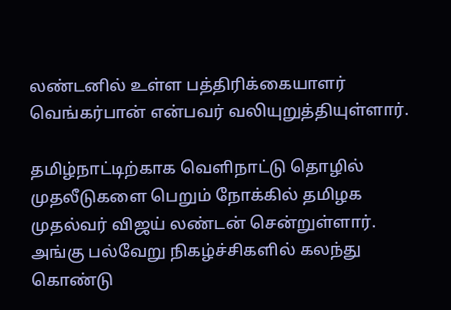லண்டனில் உள்ள பத்திரிக்கையாளர் வெங்கர்பான் என்பவர் வலியுறுத்தியுள்ளார்.

தமிழ்நாட்டிற்காக வெளிநாட்டு தொழில் முதலீடுகளை பெறும் நோக்கில் தமிழக முதல்வர் விஜய் லண்டன் சென்றுள்ளார். அங்கு பல்வேறு நிகழ்ச்சிகளில் கலந்து கொண்டு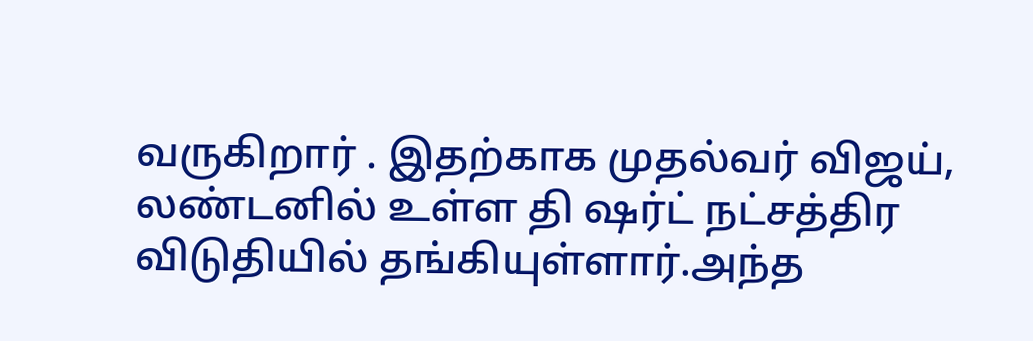வருகிறார் . இதற்காக முதல்வர் விஜய், லண்டனில் உள்ள தி ஷர்ட் நட்சத்திர விடுதியில் தங்கியுள்ளார்.அந்த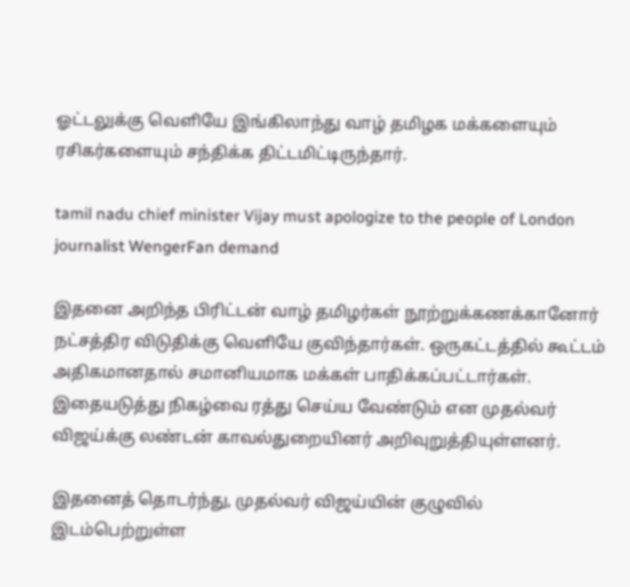ஓட்டலுக்கு வெளியே இங்கிலாந்து வாழ் தமிழக மக்களையும் ரசிகர்களையும் சந்திக்க திட்டமிட்டிருந்தார்.

tamil nadu chief minister Vijay must apologize to the people of London journalist WengerFan demand

இதனை அறிந்த பிரிட்டன் வாழ் தமிழர்கள் நூற்றுக்கணக்கானோர் நட்சத்திர விடுதிக்கு வெளியே குவிந்தார்கள். ஒருகட்டத்தில் கூட்டம் அதிகமானதால் சமானியமாக மக்கள் பாதிக்கப்பட்டார்கள். இதையடுத்து நிகழ்வை ரத்து செய்ய வேண்டும் என முதல்வர் விஜய்க்கு லண்டன் காவல்துறையினர் அறிவுறுத்தியுள்ளனர்.

இதனைத் தொடர்ந்து, முதல்வர் விஜய்யின் குழுவில் இடம்பெற்றுள்ள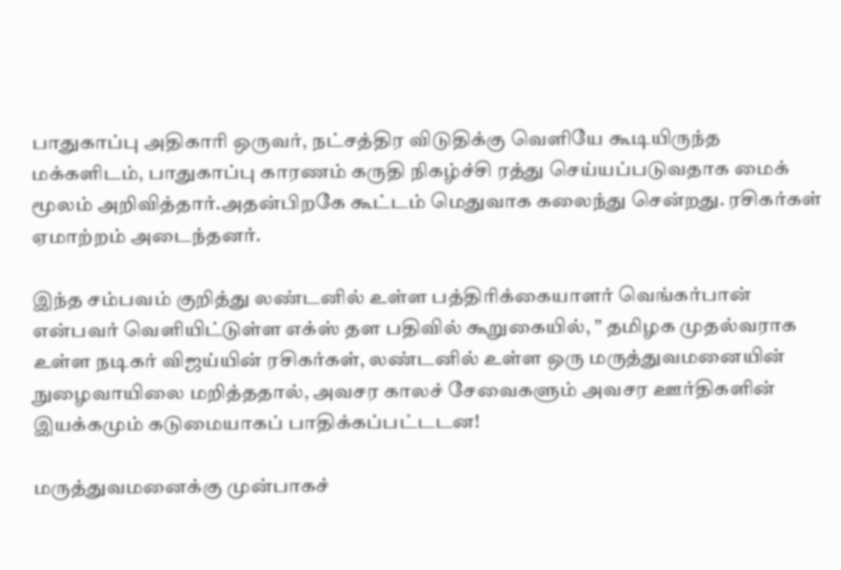பாதுகாப்பு அதிகாரி ஒருவர், நட்சத்திர விடுதிக்கு வெளியே கூடியிருந்த மக்களிடம், பாதுகாப்பு காரணம் கருதி நிகழ்ச்சி ரத்து செய்யப்படுவதாக மைக் மூலம் அறிவித்தார்.அதன்பிறகே கூட்டம் மெதுவாக கலைந்து சென்றது. ரசிகர்கள் ஏமாற்றம் அடைந்தனர்.

இந்த சம்பவம் குறித்து லண்டனில் உள்ள பத்திரிக்கையாளர் வெங்கர்பான் என்பவர் வெளியிட்டுள்ள எக்ஸ் தள பதிவில் கூறுகையில், ” தமிழக முதல்வராக உள்ள நடிகர் விஜய்யின் ரசிகர்கள், லண்டனில் உள்ள ஒரு மருத்துவமனையின் நுழைவாயிலை மறித்ததால், அவசர காலச் சேவைகளும் அவசர ஊர்திகளின் இயக்கமும் கடுமையாகப் பாதிக்கப்பட்டடன!

மருத்துவமனைக்கு முன்பாகச்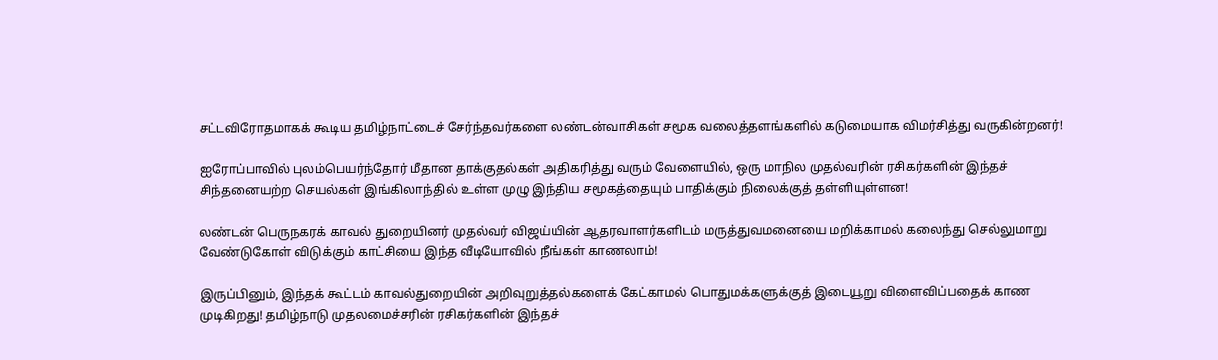சட்டவிரோதமாகக் கூடிய தமிழ்நாட்டைச் சேர்ந்தவர்களை லண்டன்வாசிகள் சமூக வலைத்தளங்களில் கடுமையாக விமர்சித்து வருகின்றனர்!

ஐரோப்பாவில் புலம்பெயர்ந்தோர் மீதான தாக்குதல்கள் அதிகரித்து வரும் வேளையில், ஒரு மாநில முதல்வரின் ரசிகர்களின் இந்தச் சிந்தனையற்ற செயல்கள் இங்கிலாந்தில் உள்ள முழு இந்திய சமூகத்தையும் பாதிக்கும் நிலைக்குத் தள்ளியுள்ளன!

லண்டன் பெருநகரக் காவல் துறையினர் முதல்வர் விஜய்யின் ஆதரவாளர்களிடம் மருத்துவமனையை மறிக்காமல் கலைந்து செல்லுமாறு வேண்டுகோள் விடுக்கும் காட்சியை இந்த வீடியோவில் நீங்கள் காணலாம்!

இருப்பினும், இந்தக் கூட்டம் காவல்துறையின் அறிவுறுத்தல்களைக் கேட்காமல் பொதுமக்களுக்குத் இடையூறு விளைவிப்பதைக் காண முடிகிறது! தமிழ்நாடு முதலமைச்சரின் ரசிகர்களின் இந்தச்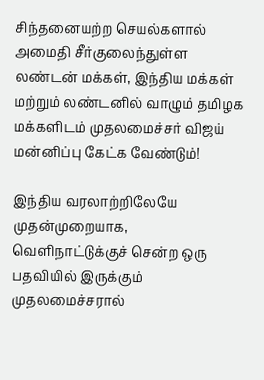சிந்தனையற்ற செயல்களால் அமைதி சீர்குலைந்துள்ள லண்டன் மக்கள், இந்திய மக்கள் மற்றும் லண்டனில் வாழும் தமிழக மக்களிடம் முதலமைச்சர் விஜய் மன்னிப்பு கேட்க வேண்டும்!

இந்திய வரலாற்றிலேயே முதன்முறையாக, வெளிநாட்டுக்குச் சென்ற ஒரு பதவியில் இருக்கும் முதலமைச்சரால்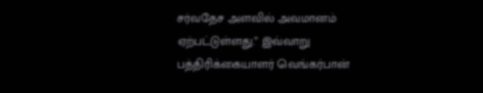சர்வதேச அளவில் அவமானம் ஏற்பட்டுள்ளது.” இவ்வாறு பத்திரிக்கையாளர் வெங்கர்பான்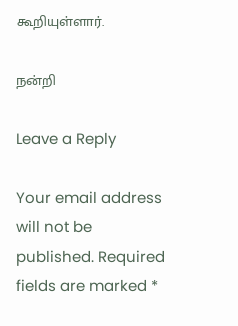கூறியுள்ளார்.

நன்றி

Leave a Reply

Your email address will not be published. Required fields are marked *